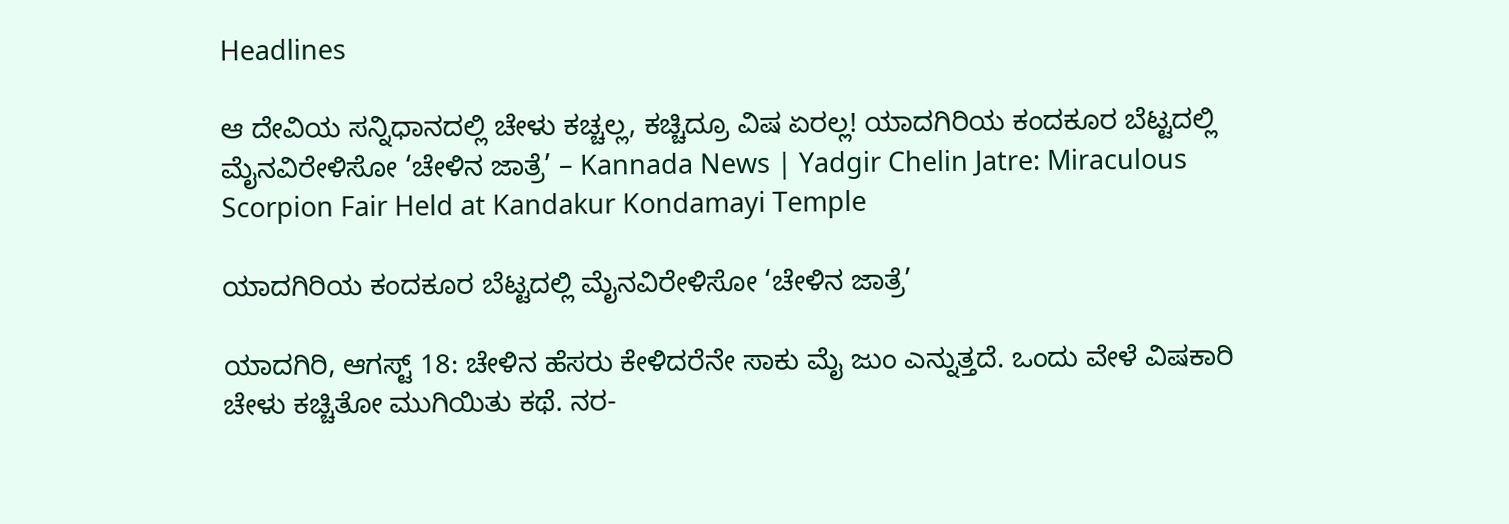Headlines

ಆ ದೇವಿಯ ಸನ್ನಿಧಾನದಲ್ಲಿ ಚೇಳು ಕಚ್ಚಲ್ಲ, ಕಚ್ಚಿದ್ರೂ ವಿಷ ಏರಲ್ಲ! ಯಾದಗಿರಿಯ ಕಂದಕೂರ ಬೆಟ್ಟದಲ್ಲಿ ಮೈನವಿರೇಳಿಸೋ ‘ಚೇಳಿನ ಜಾತ್ರೆ’ – Kannada News | Yadgir Chelin Jatre: Miraculous Scorpion Fair Held at Kandakur Kondamayi Temple

ಯಾದಗಿರಿಯ ಕಂದಕೂರ ಬೆಟ್ಟದಲ್ಲಿ ಮೈನವಿರೇಳಿಸೋ ‘ಚೇಳಿನ ಜಾತ್ರೆ’

ಯಾದಗಿರಿ, ಆಗಸ್ಟ್ 18: ಚೇಳಿನ ಹೆಸರು ಕೇಳಿದರೆನೇ ಸಾಕು ಮೈ ಜುಂ ಎನ್ನುತ್ತದೆ. ಒಂದು ವೇಳೆ ವಿಷಕಾರಿ ಚೇಳು ಕಚ್ಚಿತೋ ಮುಗಿಯಿತು ಕಥೆ. ನರ-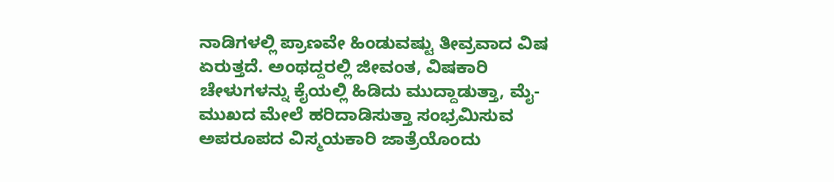ನಾಡಿಗಳಲ್ಲಿ ಪ್ರಾಣವೇ ಹಿಂಡುವಷ್ಟು ತೀವ್ರವಾದ ವಿಷ ಏರುತ್ತದೆ. ಅಂಥದ್ದರಲ್ಲಿ ಜೀವಂತ, ವಿಷಕಾರಿ ಚೇಳುಗಳನ್ನು ಕೈಯಲ್ಲಿ ಹಿಡಿದು ಮುದ್ದಾಡುತ್ತಾ, ಮೈ-ಮುಖದ ಮೇಲೆ ಹರಿದಾಡಿಸುತ್ತಾ ಸಂಭ್ರಮಿಸುವ ಅಪರೂಪದ ವಿಸ್ಮಯಕಾರಿ ಜಾತ್ರೆಯೊಂದು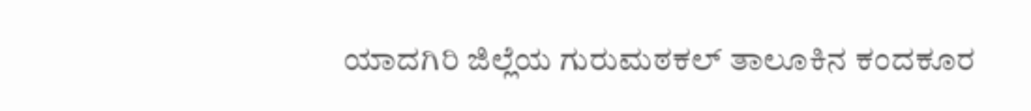ಯಾದಗಿರಿ ಜಿಲ್ಲೆಯ ಗುರುಮಠಕಲ್ ತಾಲೂಕಿನ ಕಂದಕೂರ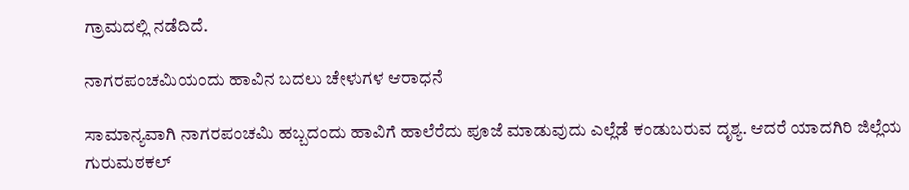ಗ್ರಾಮದಲ್ಲಿ ನಡೆದಿದೆ.

ನಾಗರಪಂಚಮಿಯಂದು ಹಾವಿನ ಬದಲು ಚೇಳುಗಳ ಆರಾಧನೆ

ಸಾಮಾನ್ಯವಾಗಿ ನಾಗರಪಂಚಮಿ ಹಬ್ಬದಂದು ಹಾವಿಗೆ ಹಾಲೆರೆದು ಪೂಜೆ ಮಾಡುವುದು ಎಲ್ಲೆಡೆ ಕಂಡುಬರುವ ದೃಶ್ಯ. ಆದರೆ ಯಾದಗಿರಿ ಜಿಲ್ಲೆಯ ಗುರುಮಠಕಲ್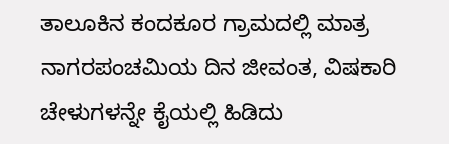ತಾಲೂಕಿನ ಕಂದಕೂರ ಗ್ರಾಮದಲ್ಲಿ ಮಾತ್ರ ನಾಗರಪಂಚಮಿಯ ದಿನ ಜೀವಂತ, ವಿಷಕಾರಿ ಚೇಳುಗಳನ್ನೇ ಕೈಯಲ್ಲಿ ಹಿಡಿದು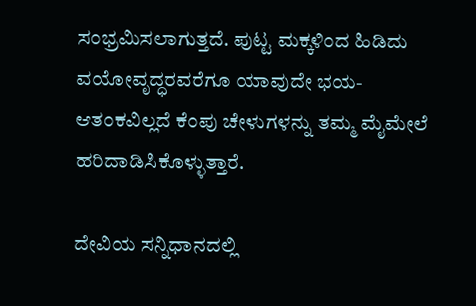ಸಂಭ್ರಮಿಸಲಾಗುತ್ತದೆ. ಪುಟ್ಟ ಮಕ್ಕಳಿಂದ ಹಿಡಿದು ವಯೋವೃದ್ಧರವರೆಗೂ ಯಾವುದೇ ಭಯ-ಆತಂಕವಿಲ್ಲದೆ ಕೆಂಪು ಚೇಳುಗಳನ್ನು ತಮ್ಮ ಮೈಮೇಲೆ ಹರಿದಾಡಿಸಿಕೊಳ್ಳುತ್ತಾರೆ.

ದೇವಿಯ ಸನ್ನಿಧಾನದಲ್ಲಿ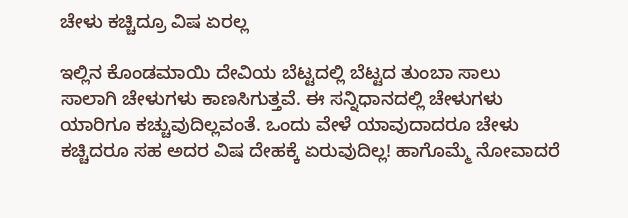ಚೇಳು ಕಚ್ಚಿದ್ರೂ ವಿಷ ಏರಲ್ಲ

ಇಲ್ಲಿನ ಕೊಂಡಮಾಯಿ ದೇವಿಯ ಬೆಟ್ಟದಲ್ಲಿ ಬೆಟ್ಟದ ತುಂಬಾ ಸಾಲು ಸಾಲಾಗಿ ಚೇಳುಗಳು ಕಾಣಸಿಗುತ್ತವೆ. ಈ ಸನ್ನಿಧಾನದಲ್ಲಿ ಚೇಳುಗಳು ಯಾರಿಗೂ ಕಚ್ಚುವುದಿಲ್ಲವಂತೆ. ಒಂದು ವೇಳೆ ಯಾವುದಾದರೂ ಚೇಳು ಕಚ್ಚಿದರೂ ಸಹ ಅದರ ವಿಷ ದೇಹಕ್ಕೆ ಏರುವುದಿಲ್ಲ! ಹಾಗೊಮ್ಮೆ ನೋವಾದರೆ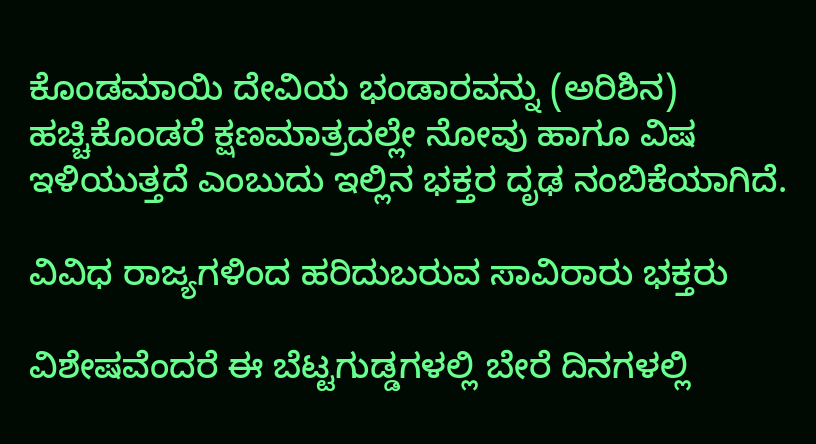ಕೊಂಡಮಾಯಿ ದೇವಿಯ ಭಂಡಾರವನ್ನು (ಅರಿಶಿನ) ಹಚ್ಚಿಕೊಂಡರೆ ಕ್ಷಣಮಾತ್ರದಲ್ಲೇ ನೋವು ಹಾಗೂ ವಿಷ ಇಳಿಯುತ್ತದೆ ಎಂಬುದು ಇಲ್ಲಿನ ಭಕ್ತರ ದೃಢ ನಂಬಿಕೆಯಾಗಿದೆ.

ವಿವಿಧ ರಾಜ್ಯಗಳಿಂದ ಹರಿದುಬರುವ ಸಾವಿರಾರು ಭಕ್ತರು

ವಿಶೇಷವೆಂದರೆ ಈ ಬೆಟ್ಟಗುಡ್ಡಗಳಲ್ಲಿ ಬೇರೆ ದಿನಗಳಲ್ಲಿ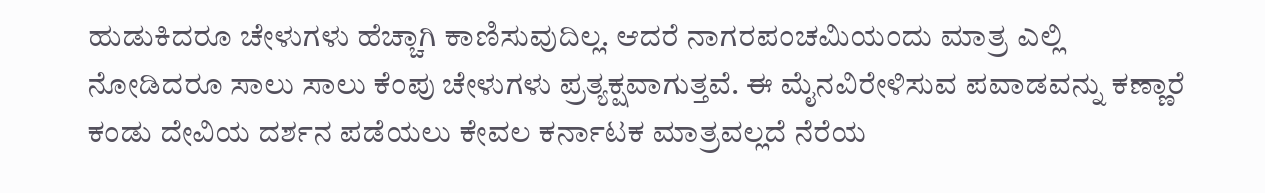ಹುಡುಕಿದರೂ ಚೇಳುಗಳು ಹೆಚ್ಚಾಗಿ ಕಾಣಿಸುವುದಿಲ್ಲ. ಆದರೆ ನಾಗರಪಂಚಮಿಯಂದು ಮಾತ್ರ ಎಲ್ಲಿ ನೋಡಿದರೂ ಸಾಲು ಸಾಲು ಕೆಂಪು ಚೇಳುಗಳು ಪ್ರತ್ಯಕ್ಷವಾಗುತ್ತವೆ. ಈ ಮೈನವಿರೇಳಿಸುವ ಪವಾಡವನ್ನು ಕಣ್ಣಾರೆ ಕಂಡು ದೇವಿಯ ದರ್ಶನ ಪಡೆಯಲು ಕೇವಲ ಕರ್ನಾಟಕ ಮಾತ್ರವಲ್ಲದೆ ನೆರೆಯ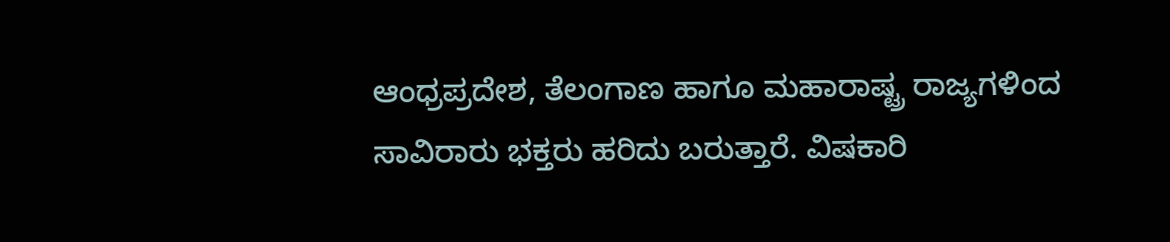ಆಂಧ್ರಪ್ರದೇಶ, ತೆಲಂಗಾಣ ಹಾಗೂ ಮಹಾರಾಷ್ಟ್ರ ರಾಜ್ಯಗಳಿಂದ ಸಾವಿರಾರು ಭಕ್ತರು ಹರಿದು ಬರುತ್ತಾರೆ. ವಿಷಕಾರಿ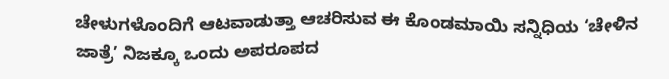ಚೇಳುಗಳೊಂದಿಗೆ ಆಟವಾಡುತ್ತಾ ಆಚರಿಸುವ ಈ ಕೊಂಡಮಾಯಿ ಸನ್ನಿಧಿಯ ‘ಚೇಳಿನ ಜಾತ್ರೆ’ ನಿಜಕ್ಕೂ ಒಂದು ಅಪರೂಪದ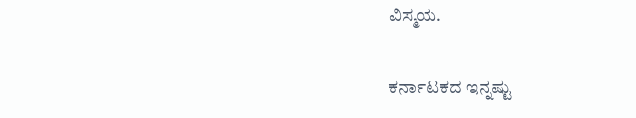ವಿಸ್ಮಯ.

ಕರ್ನಾಟಕದ ಇನ್ನಷ್ಟು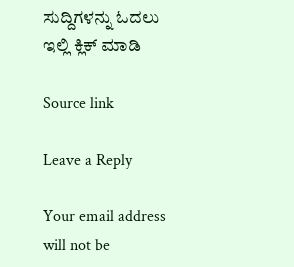ಸುದ್ದಿಗಳನ್ನು ಓದಲು ಇಲ್ಲಿ ಕ್ಲಿಕ್ ಮಾಡಿ

Source link

Leave a Reply

Your email address will not be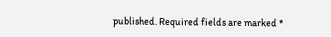published. Required fields are marked *